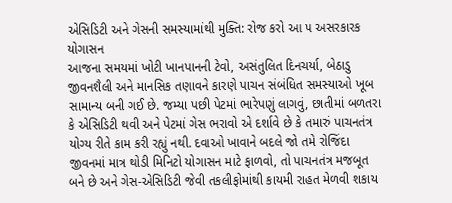એસિડિટી અને ગેસની સમસ્યામાંથી મુક્તિ: રોજ કરો આ ૫ અસરકારક યોગાસન
આજના સમયમાં ખોટી ખાનપાનની ટેવો, અસંતુલિત દિનચર્યા, બેઠાડુ જીવનશૈલી અને માનસિક તણાવને કારણે પાચન સંબંધિત સમસ્યાઓ ખૂબ સામાન્ય બની ગઈ છે. જમ્યા પછી પેટમાં ભારેપણું લાગવું, છાતીમાં બળતરા કે એસિડિટી થવી અને પેટમાં ગેસ ભરાવો એ દર્શાવે છે કે તમારું પાચનતંત્ર યોગ્ય રીતે કામ કરી રહ્યું નથી. દવાઓ ખાવાને બદલે જો તમે રોજિંદા જીવનમાં માત્ર થોડી મિનિટો યોગાસન માટે ફાળવો, તો પાચનતંત્ર મજબૂત બને છે અને ગેસ-એસિડિટી જેવી તકલીફોમાંથી કાયમી રાહત મેળવી શકાય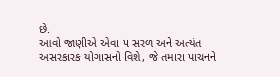છે.
આવો જાણીએ એવા ૫ સરળ અને અત્યંત અસરકારક યોગાસનો વિશે, જે તમારા પાચનને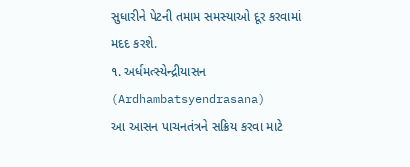સુધારીને પેટની તમામ સમસ્યાઓ દૂર કરવામાં મદદ કરશે.
૧. અર્ધમત્સ્યેન્દ્રીયાસન (Ardhambatsyendrasana)
આ આસન પાચનતંત્રને સક્રિય કરવા માટે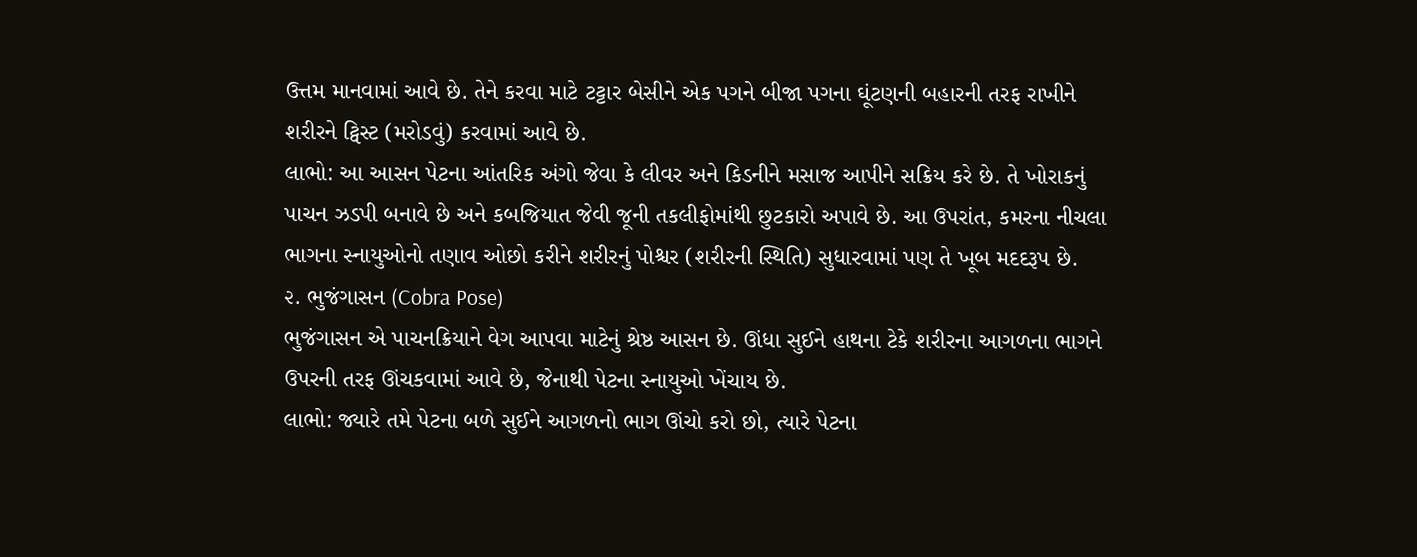ઉત્તમ માનવામાં આવે છે. તેને કરવા માટે ટટ્ટાર બેસીને એક પગને બીજા પગના ઘૂંટણની બહારની તરફ રાખીને શરીરને ટ્વિસ્ટ (મરોડવું) કરવામાં આવે છે.
લાભો: આ આસન પેટના આંતરિક અંગો જેવા કે લીવર અને કિડનીને મસાજ આપીને સક્રિય કરે છે. તે ખોરાકનું પાચન ઝડપી બનાવે છે અને કબજિયાત જેવી જૂની તકલીફોમાંથી છુટકારો અપાવે છે. આ ઉપરાંત, કમરના નીચલા ભાગના સ્નાયુઓનો તણાવ ઓછો કરીને શરીરનું પોશ્ચર (શરીરની સ્થિતિ) સુધારવામાં પણ તે ખૂબ મદદરૂપ છે.
૨. ભુજંગાસન (Cobra Pose)
ભુજંગાસન એ પાચનક્રિયાને વેગ આપવા માટેનું શ્રેષ્ઠ આસન છે. ઊંધા સુઈને હાથના ટેકે શરીરના આગળના ભાગને ઉપરની તરફ ઊંચકવામાં આવે છે, જેનાથી પેટના સ્નાયુઓ ખેંચાય છે.
લાભો: જ્યારે તમે પેટના બળે સુઈને આગળનો ભાગ ઊંચો કરો છો, ત્યારે પેટના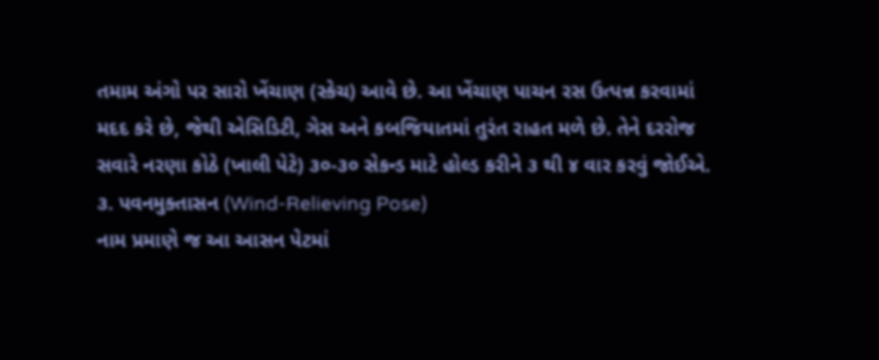તમામ અંગો પર સારો ખેંચાણ (સ્કેચ) આવે છે. આ ખેંચાણ પાચન રસ ઉત્પન્ન કરવામાં મદદ કરે છે, જેથી એસિડિટી, ગેસ અને કબજિયાતમાં તુરંત રાહત મળે છે. તેને દરરોજ સવારે નરણા કોઠે (ખાલી પેટે) ૩૦-૩૦ સેકન્ડ માટે હોલ્ડ કરીને ૩ થી ૪ વાર કરવું જોઈએ.
૩. પવનમુક્તાસન (Wind-Relieving Pose)
નામ પ્રમાણે જ આ આસન પેટમાં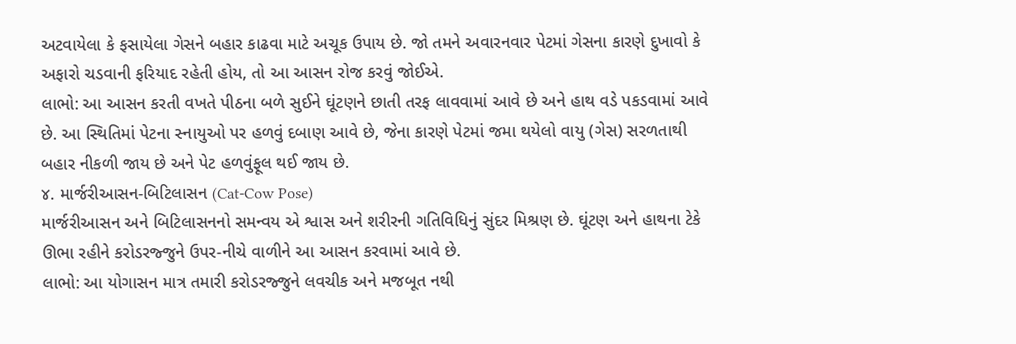અટવાયેલા કે ફસાયેલા ગેસને બહાર કાઢવા માટે અચૂક ઉપાય છે. જો તમને અવારનવાર પેટમાં ગેસના કારણે દુખાવો કે અફારો ચડવાની ફરિયાદ રહેતી હોય, તો આ આસન રોજ કરવું જોઈએ.
લાભો: આ આસન કરતી વખતે પીઠના બળે સુઈને ઘૂંટણને છાતી તરફ લાવવામાં આવે છે અને હાથ વડે પકડવામાં આવે છે. આ સ્થિતિમાં પેટના સ્નાયુઓ પર હળવું દબાણ આવે છે, જેના કારણે પેટમાં જમા થયેલો વાયુ (ગેસ) સરળતાથી બહાર નીકળી જાય છે અને પેટ હળવુંફૂલ થઈ જાય છે.
૪. માર્જરીઆસન-બિટિલાસન (Cat-Cow Pose)
માર્જરીઆસન અને બિટિલાસનનો સમન્વય એ શ્વાસ અને શરીરની ગતિવિધિનું સુંદર મિશ્રણ છે. ઘૂંટણ અને હાથના ટેકે ઊભા રહીને કરોડરજ્જુને ઉપર-નીચે વાળીને આ આસન કરવામાં આવે છે.
લાભો: આ યોગાસન માત્ર તમારી કરોડરજ્જુને લવચીક અને મજબૂત નથી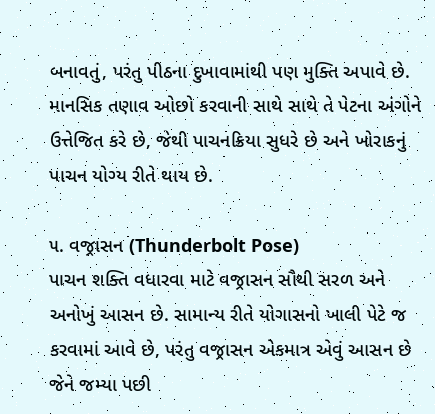બનાવતું, પરંતુ પીઠના દુખાવામાંથી પણ મુક્તિ અપાવે છે. માનસિક તણાવ ઓછો કરવાની સાથે સાથે તે પેટના અંગોને ઉત્તેજિત કરે છે, જેથી પાચનક્રિયા સુધરે છે અને ખોરાકનું પાચન યોગ્ય રીતે થાય છે.

૫. વજ્રાસન (Thunderbolt Pose)
પાચન શક્તિ વધારવા માટે વજ્રાસન સૌથી સરળ અને અનોખું આસન છે. સામાન્ય રીતે યોગાસનો ખાલી પેટે જ કરવામાં આવે છે, પરંતુ વજ્રાસન એકમાત્ર એવું આસન છે જેને જમ્યા પછી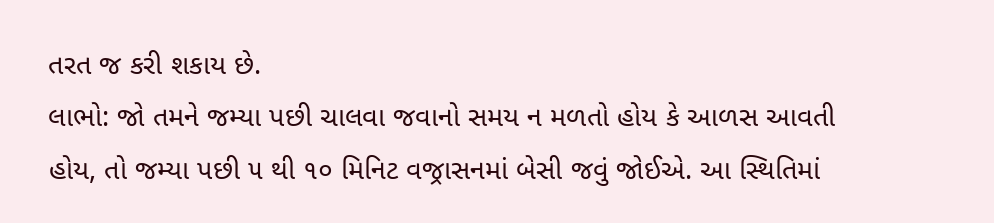તરત જ કરી શકાય છે.
લાભો: જો તમને જમ્યા પછી ચાલવા જવાનો સમય ન મળતો હોય કે આળસ આવતી હોય, તો જમ્યા પછી ૫ થી ૧૦ મિનિટ વજ્રાસનમાં બેસી જવું જોઈએ. આ સ્થિતિમાં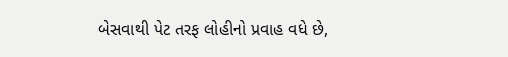બેસવાથી પેટ તરફ લોહીનો પ્રવાહ વધે છે,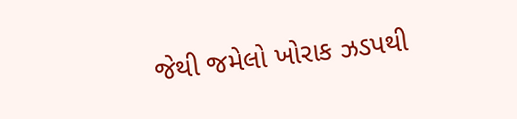જેથી જમેલો ખોરાક ઝડપથી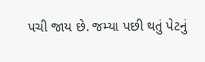પચી જાય છે. જમ્યા પછી થતું પેટનું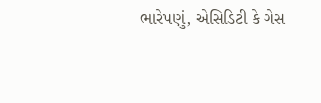ભારેપણું, એસિડિટી કે ગેસ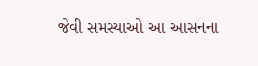જેવી સમસ્યાઓ આ આસનના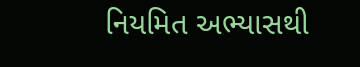નિયમિત અભ્યાસથી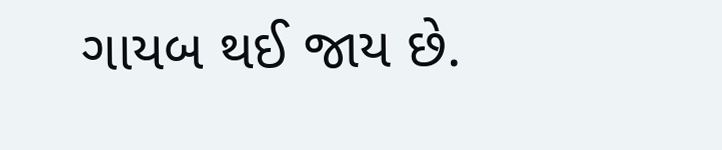ગાયબ થઈ જાય છે.